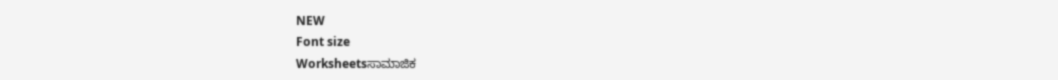NEW
Font size
Worksheetsಸಾಮಾಜಿಕ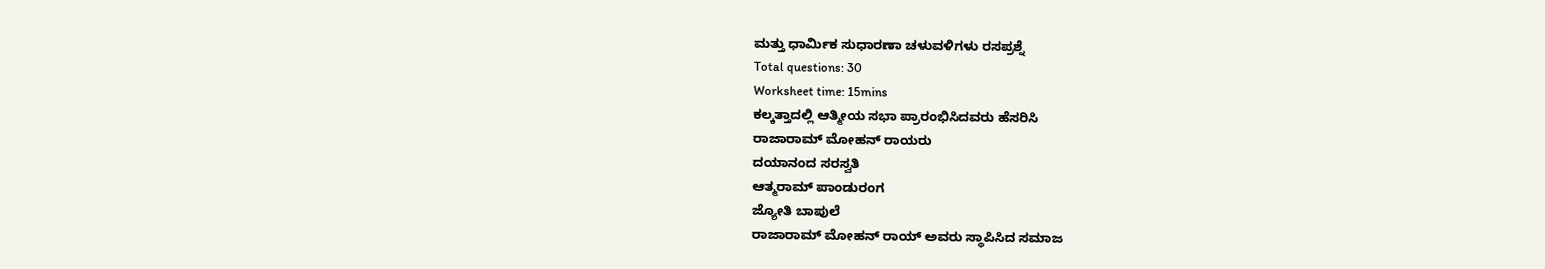ಮತ್ತು ಧಾರ್ಮಿಕ ಸುಧಾರಣಾ ಚಳುವಳಿಗಳು ರಸಪ್ರಶ್ನೆ
Total questions: 30
Worksheet time: 15mins
ಕಲ್ಕತ್ತಾದಲ್ಲಿ ಆತ್ಮೀಯ ಸಭಾ ಪ್ರಾರಂಭಿಸಿದವರು ಹೆಸರಿಸಿ
ರಾಜಾರಾಮ್ ಮೋಹನ್ ರಾಯರು
ದಯಾನಂದ ಸರಸ್ವತಿ
ಆತ್ಮರಾಮ್ ಪಾಂಡುರಂಗ
ಜ್ಯೋತಿ ಬಾಪುಲೆ
ರಾಜಾರಾಮ್ ಮೋಹನ್ ರಾಯ್ ಅವರು ಸ್ಥಾಪಿಸಿದ ಸಮಾಜ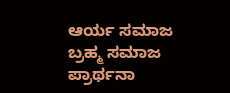ಆರ್ಯ ಸಮಾಜ
ಬ್ರಹ್ಮ ಸಮಾಜ
ಪ್ರಾರ್ಥನಾ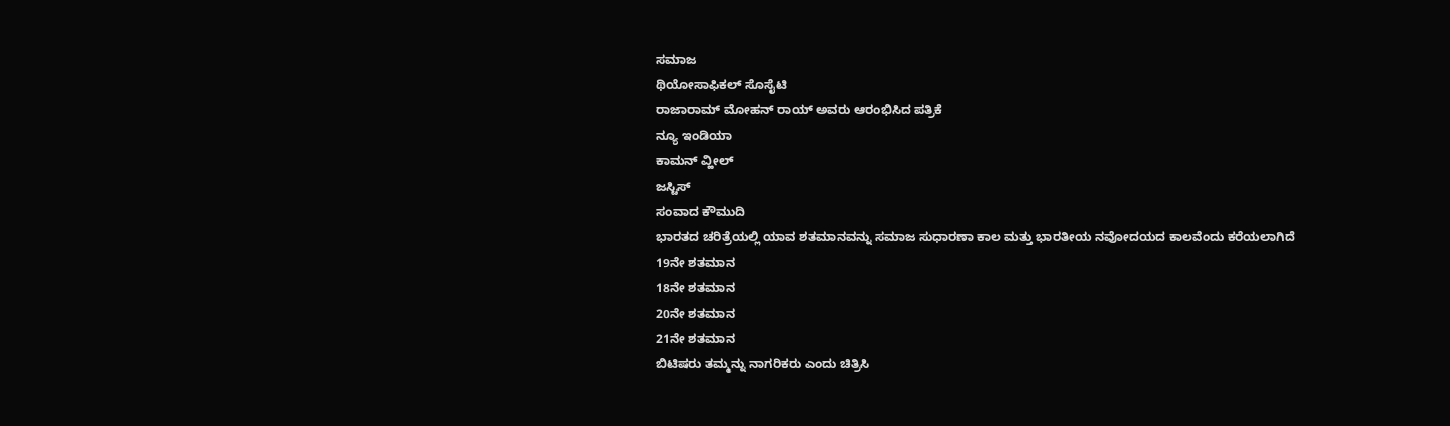ಸಮಾಜ
ಥಿಯೋಸಾಫಿಕಲ್ ಸೊಸೈಟಿ
ರಾಜಾರಾಮ್ ಮೋಹನ್ ರಾಯ್ ಅವರು ಆರಂಭಿಸಿದ ಪತ್ರಿಕೆ
ನ್ಯೂ ಇಂಡಿಯಾ
ಕಾಮನ್ ವ್ಹೀಲ್
ಜಸ್ಟಿಸ್
ಸಂವಾದ ಕೌಮುದಿ
ಭಾರತದ ಚರಿತ್ರೆಯಲ್ಲಿ ಯಾವ ಶತಮಾನವನ್ನು ಸಮಾಜ ಸುಧಾರಣಾ ಕಾಲ ಮತ್ತು ಭಾರತೀಯ ನವೋದಯದ ಕಾಲವೆಂದು ಕರೆಯಲಾಗಿದೆ
19ನೇ ಶತಮಾನ
18ನೇ ಶತಮಾನ
20ನೇ ಶತಮಾನ
21ನೇ ಶತಮಾನ
ಬಿಟಿಷರು ತಮ್ಮನ್ನು ನಾಗರಿಕರು ಎಂದು ಚಿತ್ರಿಸಿ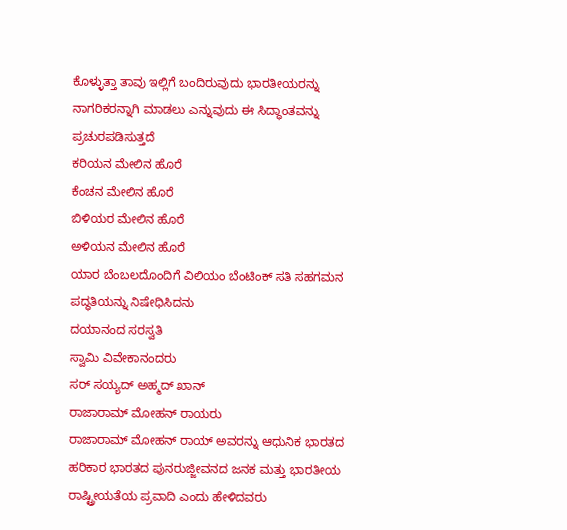ಕೊಳ್ಳುತ್ತಾ ತಾವು ಇಲ್ಲಿಗೆ ಬಂದಿರುವುದು ಭಾರತೀಯರನ್ನು ನಾಗರಿಕರನ್ನಾಗಿ ಮಾಡಲು ಎನ್ನುವುದು ಈ ಸಿದ್ಧಾಂತವನ್ನು ಪ್ರಚುರಪಡಿಸುತ್ತದೆ
ಕರಿಯನ ಮೇಲಿನ ಹೊರೆ
ಕೆಂಚನ ಮೇಲಿನ ಹೊರೆ
ಬಿಳಿಯರ ಮೇಲಿನ ಹೊರೆ
ಅಳಿಯನ ಮೇಲಿನ ಹೊರೆ
ಯಾರ ಬೆಂಬಲದೊಂದಿಗೆ ವಿಲಿಯಂ ಬೆಂಟಿಂಕ್ ಸತಿ ಸಹಗಮನ ಪದ್ಧತಿಯನ್ನು ನಿಷೇಧಿಸಿದನು
ದಯಾನಂದ ಸರಸ್ವತಿ
ಸ್ವಾಮಿ ವಿವೇಕಾನಂದರು
ಸರ್ ಸಯ್ಯದ್ ಅಹ್ಮದ್ ಖಾನ್
ರಾಜಾರಾಮ್ ಮೋಹನ್ ರಾಯರು
ರಾಜಾರಾಮ್ ಮೋಹನ್ ರಾಯ್ ಅವರನ್ನು ಆಧುನಿಕ ಭಾರತದ ಹರಿಕಾರ ಭಾರತದ ಪುನರುಜ್ಜೀವನದ ಜನಕ ಮತ್ತು ಭಾರತೀಯ ರಾಷ್ಟ್ರೀಯತೆಯ ಪ್ರವಾದಿ ಎಂದು ಹೇಳಿದವರು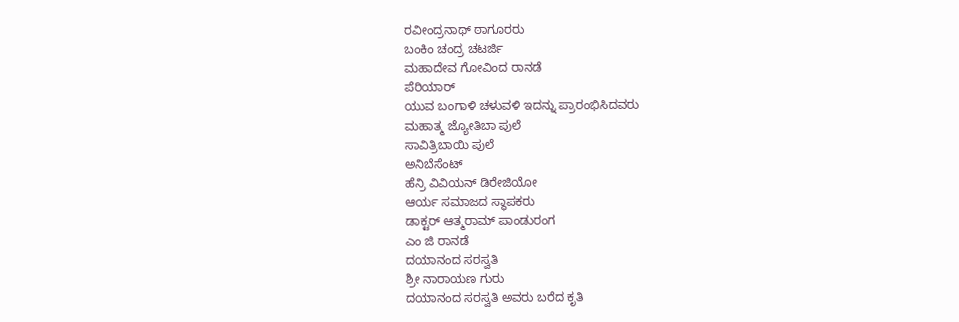ರವೀಂದ್ರನಾಥ್ ಠಾಗೂರರು
ಬಂಕಿಂ ಚಂದ್ರ ಚಟರ್ಜಿ
ಮಹಾದೇವ ಗೋವಿಂದ ರಾನಡೆ
ಪೆರಿಯಾರ್
ಯುವ ಬಂಗಾಳಿ ಚಳುವಳಿ ಇದನ್ನು ಪ್ರಾರಂಭಿಸಿದವರು
ಮಹಾತ್ಮ ಜ್ಯೋತಿಬಾ ಪುಲೆ
ಸಾವಿತ್ರಿಬಾಯಿ ಪುಲೆ
ಅನಿಬೆಸೆಂಟ್
ಹೆನ್ರಿ ವಿವಿಯನ್ ಡಿರೇಜಿಯೋ
ಆರ್ಯ ಸಮಾಜದ ಸ್ಥಾಪಕರು
ಡಾಕ್ಟರ್ ಆತ್ಮರಾಮ್ ಪಾಂಡುರಂಗ
ಎಂ ಜಿ ರಾನಡೆ
ದಯಾನಂದ ಸರಸ್ವತಿ
ಶ್ರೀ ನಾರಾಯಣ ಗುರು
ದಯಾನಂದ ಸರಸ್ವತಿ ಅವರು ಬರೆದ ಕೃತಿ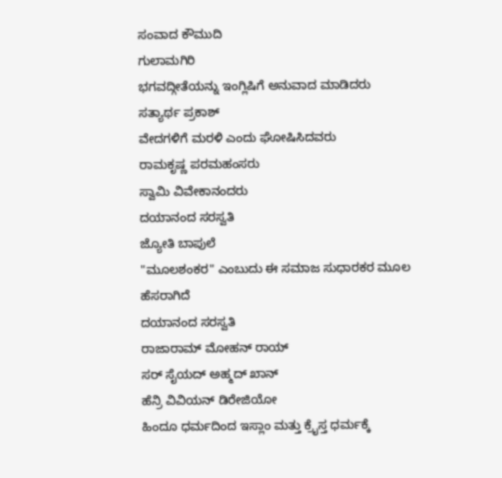ಸಂವಾದ ಕೌಮುದಿ
ಗುಲಾಮಗಿರಿ
ಭಗವದ್ಗೀತೆಯನ್ನು ಇಂಗ್ಲಿಷಿಗೆ ಅನುವಾದ ಮಾಡಿದರು
ಸತ್ಯಾರ್ಥ ಪ್ರಕಾಶ್
ವೇದಗಳಿಗೆ ಮರಳಿ ಎಂದು ಘೋಷಿಸಿದವರು
ರಾಮಕೃಷ್ಣ ಪರಮಹಂಸರು
ಸ್ವಾಮಿ ವಿವೇಕಾನಂದರು
ದಯಾನಂದ ಸರಸ್ವತಿ
ಜ್ಯೋತಿ ಬಾಪುಲೆ
"ಮೂಲಶಂಕರ" ಎಂಬುದು ಈ ಸಮಾಜ ಸುಧಾರಕರ ಮೂಲ ಹೆಸರಾಗಿದೆ
ದಯಾನಂದ ಸರಸ್ವತಿ
ರಾಜಾರಾಮ್ ಮೋಹನ್ ರಾಯ್
ಸರ್ ಸೈಯದ್ ಅಹ್ಮದ್ ಖಾನ್
ಹೆನ್ರಿ ವಿವಿಯನ್ ಡಿರೇಜಿಯೋ
ಹಿಂದೂ ಧರ್ಮದಿಂದ ಇಸ್ಲಾಂ ಮತ್ತು ಕ್ರೈಸ್ತ ಧರ್ಮಕ್ಕೆ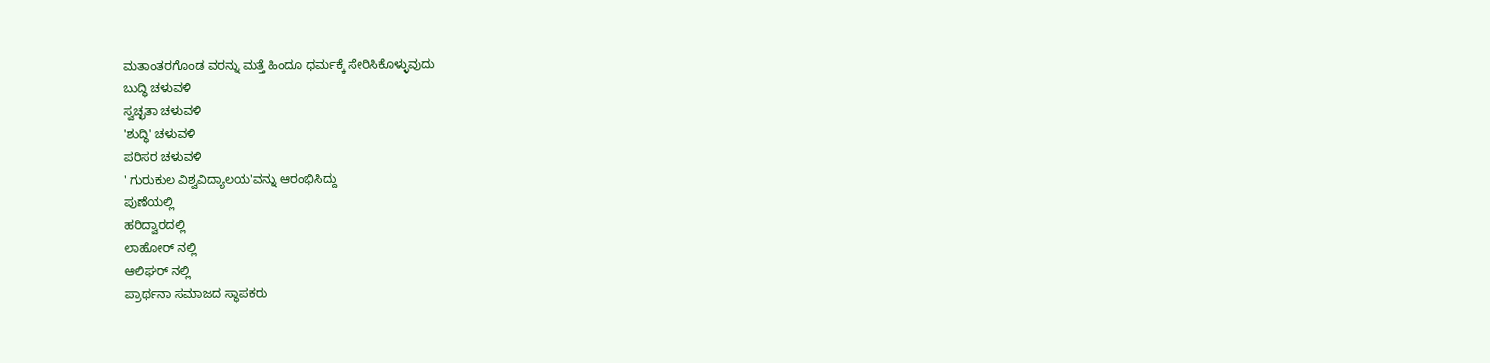ಮತಾಂತರಗೊಂಡ ವರನ್ನು ಮತ್ತೆ ಹಿಂದೂ ಧರ್ಮಕ್ಕೆ ಸೇರಿಸಿಕೊಳ್ಳುವುದು
ಬುದ್ಧಿ ಚಳುವಳಿ
ಸ್ವಚ್ಛತಾ ಚಳುವಳಿ
'ಶುದ್ಧಿ' ಚಳುವಳಿ
ಪರಿಸರ ಚಳುವಳಿ
' ಗುರುಕುಲ ವಿಶ್ವವಿದ್ಯಾಲಯ'ವನ್ನು ಆರಂಭಿಸಿದ್ದು
ಪುಣೆಯಲ್ಲಿ
ಹರಿದ್ವಾರದಲ್ಲಿ
ಲಾಹೋರ್ ನಲ್ಲಿ
ಆಲಿಘರ್ ನಲ್ಲಿ
ಪ್ರಾರ್ಥನಾ ಸಮಾಜದ ಸ್ಥಾಪಕರು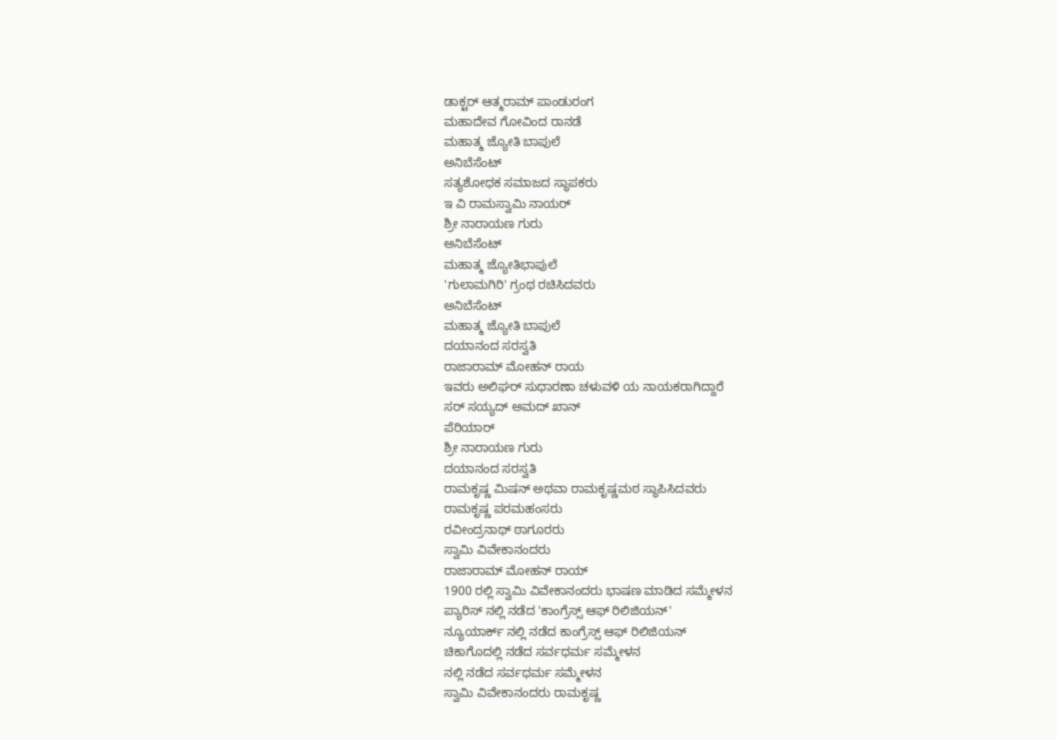ಡಾಕ್ಟರ್ ಆತ್ಮರಾಮ್ ಪಾಂಡುರಂಗ
ಮಹಾದೇವ ಗೋವಿಂದ ರಾನಡೆ
ಮಹಾತ್ಮ ಜ್ಯೋತಿ ಬಾಪುಲೆ
ಅನಿಬೆಸೆಂಟ್
ಸತ್ಯಶೋಧಕ ಸಮಾಜದ ಸ್ಥಾಪಕರು
ಇ ವಿ ರಾಮಸ್ವಾಮಿ ನಾಯರ್
ಶ್ರೀ ನಾರಾಯಣ ಗುರು
ಅನಿಬೆಸೆಂಟ್
ಮಹಾತ್ಮ ಜ್ಯೋತಿಭಾಪುಲೆ
'ಗುಲಾಮಗಿರಿ' ಗ್ರಂಥ ರಚಿಸಿದವರು
ಅನಿಬೆಸೆಂಟ್
ಮಹಾತ್ಮ ಜ್ಯೋತಿ ಬಾಪುಲೆ
ದಯಾನಂದ ಸರಸ್ವತಿ
ರಾಜಾರಾಮ್ ಮೋಹನ್ ರಾಯ
ಇವರು ಅಲಿಘರ್ ಸುಧಾರಣಾ ಚಳುವಳಿ ಯ ನಾಯಕರಾಗಿದ್ದಾರೆ
ಸರ್ ಸಯ್ಯದ್ ಅಮದ್ ಖಾನ್
ಪೆರಿಯಾರ್
ಶ್ರೀ ನಾರಾಯಣ ಗುರು
ದಯಾನಂದ ಸರಸ್ವತಿ
ರಾಮಕೃಷ್ಣ ಮಿಷನ್ ಅಥವಾ ರಾಮಕೃಷ್ಣಮಠ ಸ್ಥಾಪಿಸಿದವರು
ರಾಮಕೃಷ್ಣ ಪರಮಹಂಸರು
ರವೀಂದ್ರನಾಥ್ ಠಾಗೂರರು
ಸ್ವಾಮಿ ವಿವೇಕಾನಂದರು
ರಾಜಾರಾಮ್ ಮೋಹನ್ ರಾಯ್
1900 ರಲ್ಲಿ ಸ್ವಾಮಿ ವಿವೇಕಾನಂದರು ಭಾಷಣ ಮಾಡಿದ ಸಮ್ಮೇಳನ
ಪ್ಯಾರಿಸ್ ನಲ್ಲಿ ನಡೆದ 'ಕಾಂಗ್ರೆಸ್ಸ್ ಆಫ್ ರಿಲಿಜಿಯನ್'
ನ್ಯೂಯಾರ್ಕ್ ನಲ್ಲಿ ನಡೆದ ಕಾಂಗ್ರೆಸ್ಸ್ ಆಫ್ ರಿಲಿಜಿಯನ್
ಚಿಕಾಗೊದಲ್ಲಿ ನಡೆದ ಸರ್ವಧರ್ಮ ಸಮ್ಮೇಳನ
ನಲ್ಲಿ ನಡೆದ ಸರ್ವಧರ್ಮ ಸಮ್ಮೇಳನ
ಸ್ವಾಮಿ ವಿವೇಕಾನಂದರು ರಾಮಕೃಷ್ಣ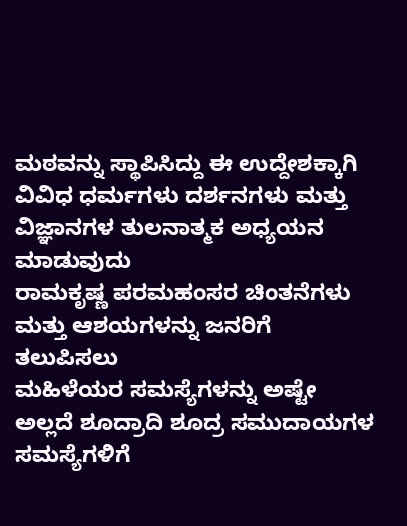ಮಠವನ್ನು ಸ್ಥಾಪಿಸಿದ್ದು ಈ ಉದ್ದೇಶಕ್ಕಾಗಿ
ವಿವಿಧ ಧರ್ಮಗಳು ದರ್ಶನಗಳು ಮತ್ತು ವಿಜ್ಞಾನಗಳ ತುಲನಾತ್ಮಕ ಅಧ್ಯಯನ ಮಾಡುವುದು
ರಾಮಕೃಷ್ಣ ಪರಮಹಂಸರ ಚಿಂತನೆಗಳು ಮತ್ತು ಆಶಯಗಳನ್ನು ಜನರಿಗೆ ತಲುಪಿಸಲು
ಮಹಿಳೆಯರ ಸಮಸ್ಯೆಗಳನ್ನು ಅಷ್ಟೇ ಅಲ್ಲದೆ ಶೂದ್ರಾದಿ ಶೂದ್ರ ಸಮುದಾಯಗಳ ಸಮಸ್ಯೆಗಳಿಗೆ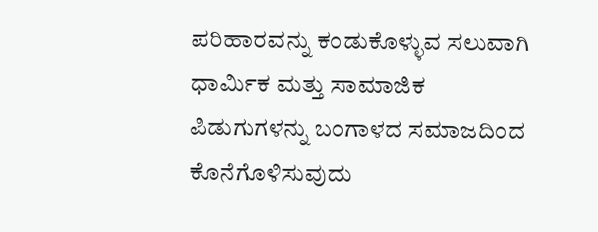ಪರಿಹಾರವನ್ನು ಕಂಡುಕೊಳ್ಳುವ ಸಲುವಾಗಿ
ಧಾರ್ಮಿಕ ಮತ್ತು ಸಾಮಾಜಿಕ ಪಿಡುಗುಗಳನ್ನು ಬಂಗಾಳದ ಸಮಾಜದಿಂದ ಕೊನೆಗೊಳಿಸುವುದು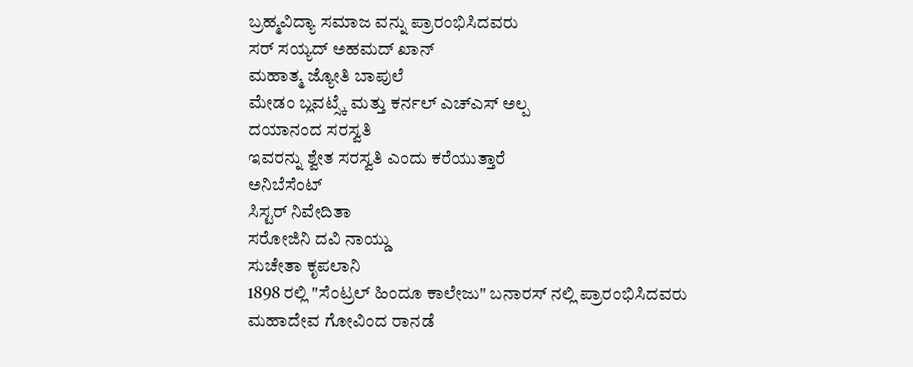ಬ್ರಹ್ಮವಿದ್ಯಾ ಸಮಾಜ ವನ್ನು ಪ್ರಾರಂಭಿಸಿದವರು
ಸರ್ ಸಯ್ಯದ್ ಅಹಮದ್ ಖಾನ್
ಮಹಾತ್ಮ ಜ್ಯೋತಿ ಬಾಪುಲೆ
ಮೇಡಂ ಬ್ಲವಟ್ಸ್ಕೆ ಮತ್ತು ಕರ್ನಲ್ ಎಚ್ಎಸ್ ಅಲ್ಪ
ದಯಾನಂದ ಸರಸ್ವತಿ
ಇವರನ್ನು ಶ್ವೇತ ಸರಸ್ವತಿ ಎಂದು ಕರೆಯುತ್ತಾರೆ
ಅನಿಬೆಸೆಂಟ್
ಸಿಸ್ಟರ್ ನಿವೇದಿತಾ
ಸರೋಜಿನಿ ದವಿ ನಾಯ್ಡು
ಸುಚೇತಾ ಕೃಪಲಾನಿ
1898 ರಲ್ಲಿ "ಸೆಂಟ್ರಲ್ ಹಿಂದೂ ಕಾಲೇಜು" ಬನಾರಸ್ ನಲ್ಲಿ ಪ್ರಾರಂಭಿಸಿದವರು
ಮಹಾದೇವ ಗೋವಿಂದ ರಾನಡೆ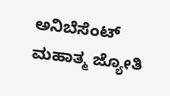ಅನಿಬೆಸೆಂಟ್
ಮಹಾತ್ಮ ಜ್ಯೋತಿ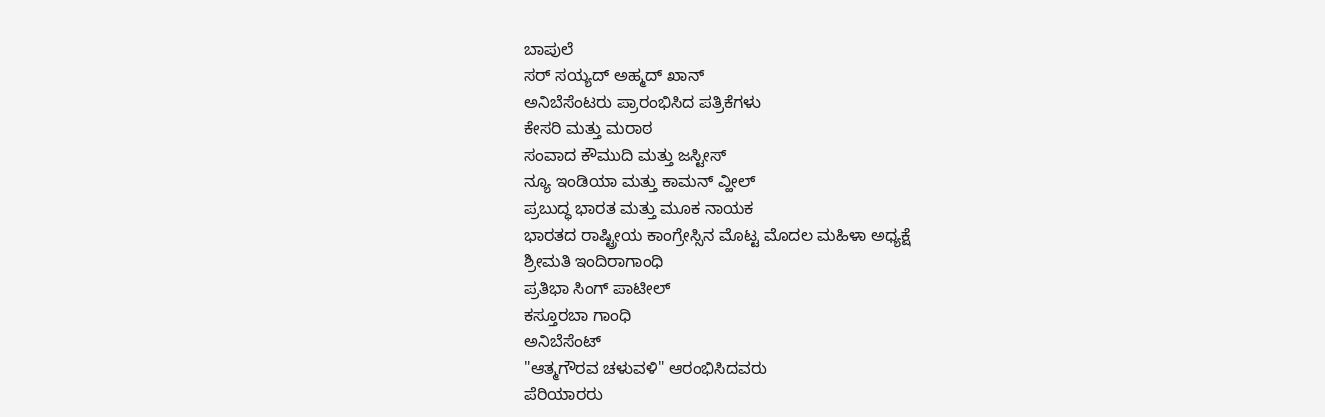ಬಾಪುಲೆ
ಸರ್ ಸಯ್ಯದ್ ಅಹ್ಮದ್ ಖಾನ್
ಅನಿಬೆಸೆಂಟರು ಪ್ರಾರಂಭಿಸಿದ ಪತ್ರಿಕೆಗಳು
ಕೇಸರಿ ಮತ್ತು ಮರಾಠ
ಸಂವಾದ ಕೌಮುದಿ ಮತ್ತು ಜಸ್ಟೀಸ್
ನ್ಯೂ ಇಂಡಿಯಾ ಮತ್ತು ಕಾಮನ್ ವ್ಹೀಲ್
ಪ್ರಬುದ್ಧ ಭಾರತ ಮತ್ತು ಮೂಕ ನಾಯಕ
ಭಾರತದ ರಾಷ್ಟ್ರೀಯ ಕಾಂಗ್ರೇಸ್ಸಿನ ಮೊಟ್ಟ ಮೊದಲ ಮಹಿಳಾ ಅಧ್ಯಕ್ಷೆ
ಶ್ರೀಮತಿ ಇಂದಿರಾಗಾಂಧಿ
ಪ್ರತಿಭಾ ಸಿಂಗ್ ಪಾಟೀಲ್
ಕಸ್ತೂರಬಾ ಗಾಂಧಿ
ಅನಿಬೆಸೆಂಟ್
"ಆತ್ಮಗೌರವ ಚಳುವಳಿ" ಆರಂಭಿಸಿದವರು
ಪೆರಿಯಾರರು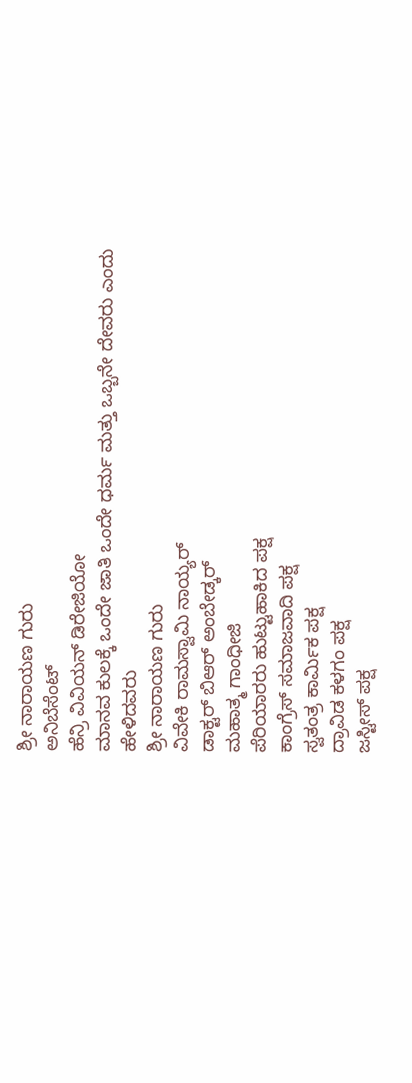ಶ್ರೀ ನಾರಾಯಣ ಗುರು
ಅನಿಬೆಸೆಂಟ್
ಹೆನ್ರಿ ವಿವಿಯನ್ ಡಿರೇಜಿಯೋ
ಮಾನವ ಕುಲಕ್ಕೆ ಒಂದೇ ಜಾತಿ ಒಂದೇ ಧರ್ಮ ಮತ್ತು ಒಬ್ಬನೇ ದೇವರು ಎಂದು ಹೇಳಿದವರು
ಶ್ರೀ ನಾರಾಯಣ ಗುರು
ವಿವೇಕಿ ರಾಮಸ್ವಾಮಿ ನಾಯ್ಯರ್
ಡಾಕ್ಟರ್ ಬಿಆರ್ ಅಂಬೇಡ್ಕರ್
ಮಹಾತ್ಮ ಗಾಂಧೀಜಿ
ಪೆರಿಯಾರರು ಹುಟ್ಟುಹಾಕಿದ ಪಕ್ಷ
ಕಾಂಗ್ರೆಸ್ ಸಮಾಜವಾದಿ ಪಕ್ಷ
ಸ್ವತಂತ್ರ ಕಾರ್ಮಿಕ ಪಕ್ಷ
ದ್ರಾವಿಡ ಕಳಗಂ ಪಕ್ಷ
ಜಸ್ಟೀಸ್ ಪಕ್ಷ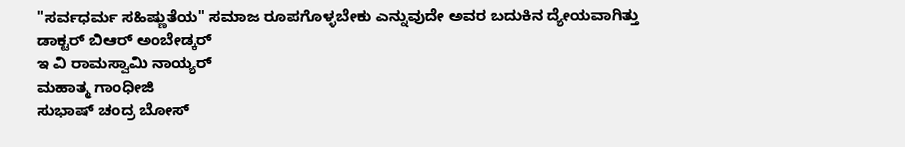"ಸರ್ವಧರ್ಮ ಸಹಿಷ್ಣುತೆಯ" ಸಮಾಜ ರೂಪಗೊಳ್ಳಬೇಕು ಎನ್ನುವುದೇ ಅವರ ಬದುಕಿನ ದ್ಯೇಯವಾಗಿತ್ತು
ಡಾಕ್ಟರ್ ಬಿಆರ್ ಅಂಬೇಡ್ಕರ್
ಇ ವಿ ರಾಮಸ್ವಾಮಿ ನಾಯ್ಯರ್
ಮಹಾತ್ಮ ಗಾಂಧೀಜಿ
ಸುಭಾಷ್ ಚಂದ್ರ ಬೋಸ್